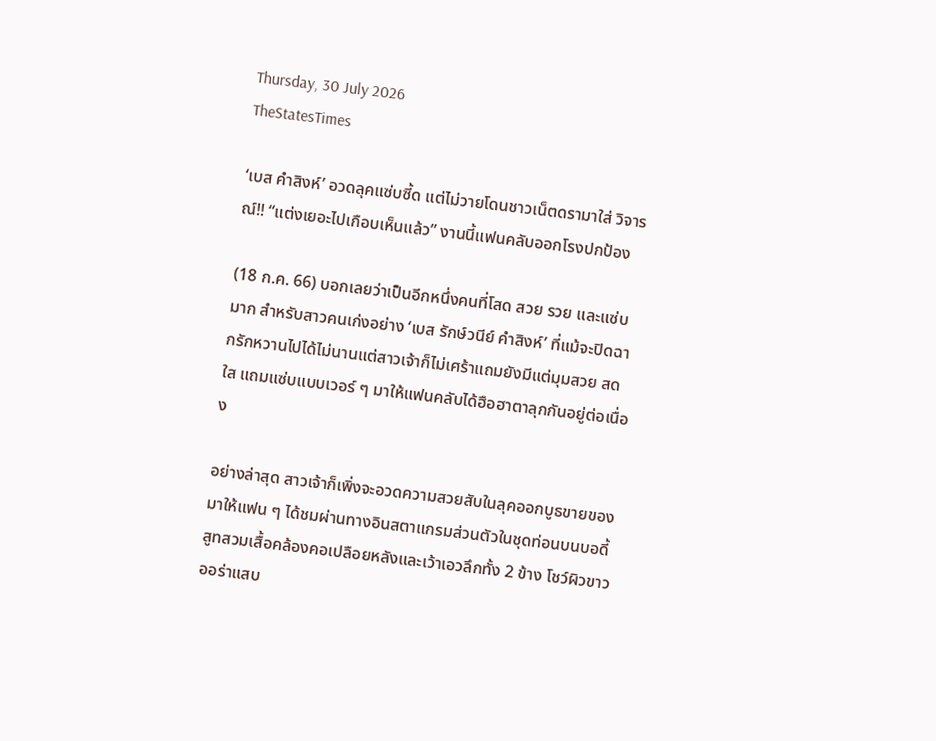Thursday, 30 July 2026
TheStatesTimes

‘เบส คำสิงห์’ อวดลุคแซ่บซี้ด แต่ไม่วายโดนชาวเน็ตดรามาใส่ วิจารณ์!! “แต่งเยอะไปเกือบเห็นแล้ว” งานนี้แฟนคลับออกโรงปกป้อง

(18 ก.ค. 66) บอกเลยว่าเป็นอีกหนึ่งคนที่โสด สวย รวย และแซ่บมาก สำหรับสาวคนเก่งอย่าง ‘เบส รักษ์วนีย์ คำสิงห์’ ที่แม้จะปิดฉากรักหวานไปได้ไม่นานแต่สาวเจ้าก็ไม่เศร้าแถมยังมีแต่มุมสวย สดใส แถมแซ่บแบบเวอร์ ๆ มาให้แฟนคลับได้ฮือฮาตาลุกกันอยู่ต่อเนื่อง

อย่างล่าสุด สาวเจ้าก็เพิ่งจะอวดความสวยสับในลุคออกบูธขายของมาให้แฟน ๆ ได้ชมผ่านทางอินสตาแกรมส่วนตัวในชุดท่อนบนบอดี้สูทสวมเสื้อคล้องคอเปลือยหลังและเว้าเอวลึกทั้ง 2 ข้าง โชว์ผิวขาวออร่าแสบ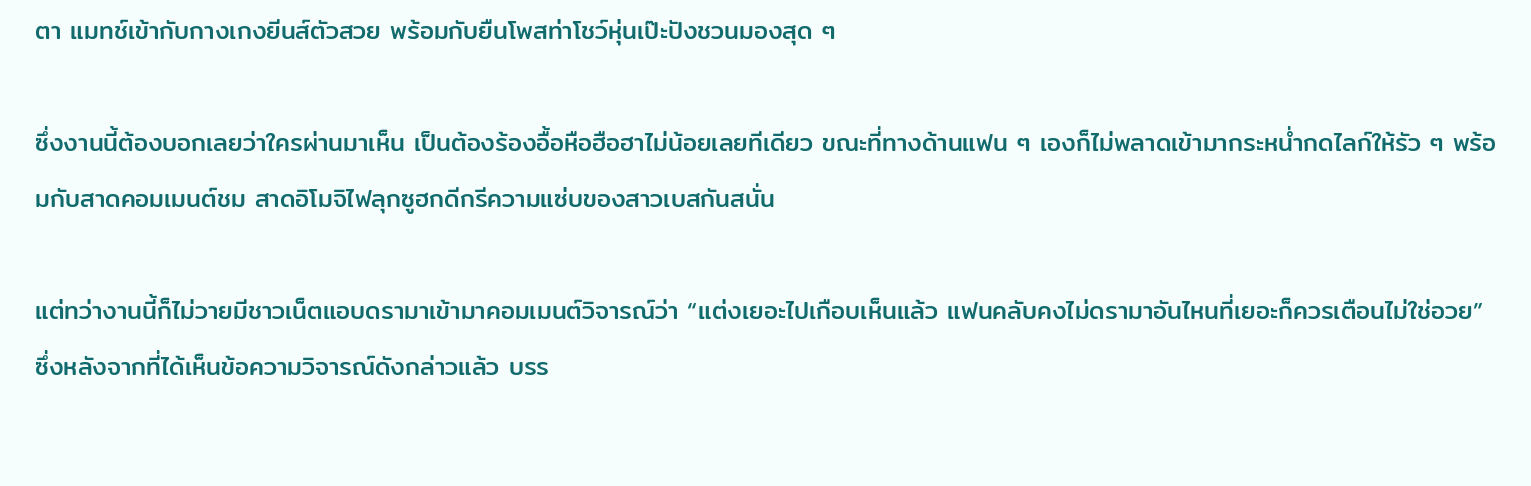ตา แมทช์เข้ากับกางเกงยีนส์ตัวสวย พร้อมกับยืนโพสท่าโชว์หุ่นเป๊ะปังชวนมองสุด ๆ

ซึ่งงานนี้ต้องบอกเลยว่าใครผ่านมาเห็น เป็นต้องร้องอื้อหือฮือฮาไม่น้อยเลยทีเดียว ขณะที่ทางด้านแฟน ๆ เองก็ไม่พลาดเข้ามากระหน่ำกดไลก์ให้รัว ๆ พร้อมกับสาดคอมเมนต์ชม สาดอิโมจิไฟลุกซูฮกดีกรีความแซ่บของสาวเบสกันสนั่น

แต่ทว่างานนี้ก็ไม่วายมีชาวเน็ตแอบดรามาเข้ามาคอมเมนต์วิจารณ์ว่า “แต่งเยอะไปเกือบเห็นแล้ว แฟนคลับคงไม่ดรามาอันไหนที่เยอะก็ควรเตือนไม่ใช่อวย” ซึ่งหลังจากที่ได้เห็นข้อความวิจารณ์ดังกล่าวแล้ว บรร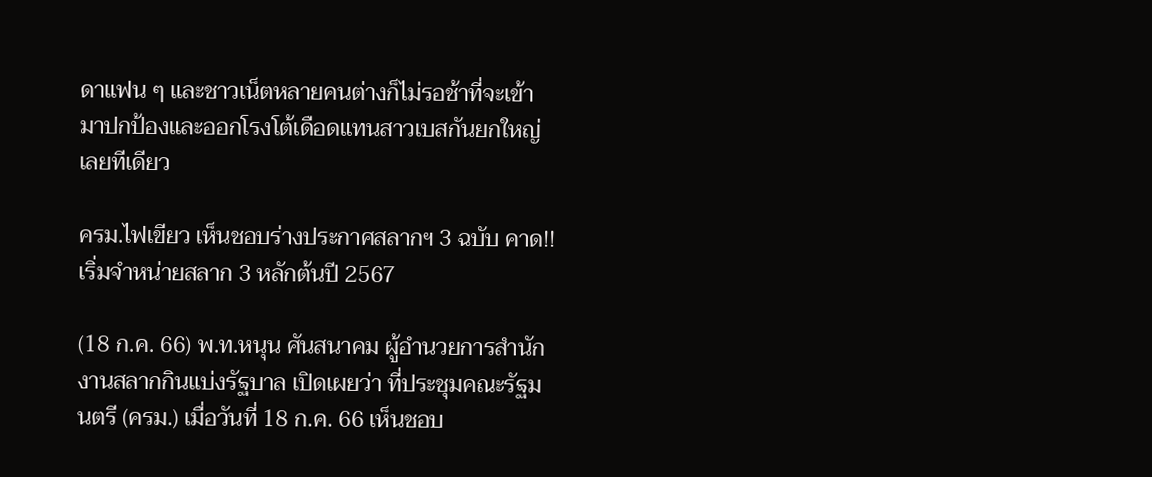ดาแฟน ๆ และชาวเน็ตหลายคนต่างก็ไม่รอช้าที่จะเข้ามาปกป้องและออกโรงโต้เดือดแทนสาวเบสกันยกใหญ่เลยทีเดียว

ครม.ไฟเขียว เห็นชอบร่างประกาศสลากฯ 3 ฉบับ คาด!! เริ่มจำหน่ายสลาก 3 หลักต้นปี 2567

(18 ก.ค. 66) พ.ท.หนุน ศันสนาคม ผู้อำนวยการสำนักงานสลากกินแบ่งรัฐบาล เปิดเผยว่า ที่ประชุมคณะรัฐมนตรี (ครม.) เมื่อวันที่ 18 ก.ค. 66 เห็นชอบ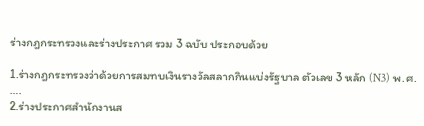ร่างกฎกระทรวงและร่างประกาศ รวม 3 ฉบับ ประกอบด้วย

1.ร่างกฎกระทรวงว่าด้วยการสมทบเงินรางวัลสลากกินแบ่งรัฐบาล ตัวเลข 3 หลัก (N3) พ.ศ. ….
2.ร่างประกาศสำนักงานส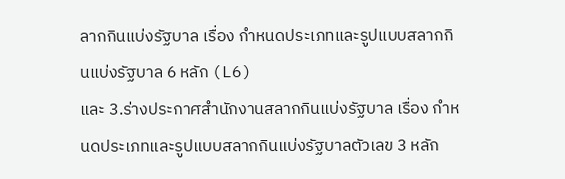ลากกินแบ่งรัฐบาล เรื่อง กำหนดประเภทและรูปแบบสลากกินแบ่งรัฐบาล 6 หลัก (L6)
และ 3.ร่างประกาศสำนักงานสลากกินแบ่งรัฐบาล เรื่อง กำหนดประเภทและรูปแบบสลากกินแบ่งรัฐบาลตัวเลข 3 หลัก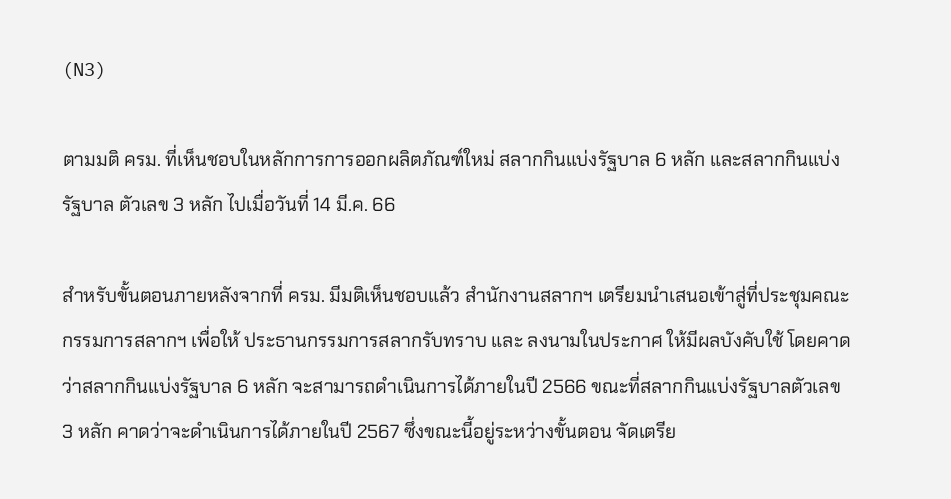(N3)

ตามมติ ครม. ที่เห็นชอบในหลักการการออกผลิตภัณฑ์ใหม่ สลากกินแบ่งรัฐบาล 6 หลัก และสลากกินแบ่งรัฐบาล ตัวเลข 3 หลัก ไปเมื่อวันที่ 14 มี.ค. 66

สำหรับขั้นตอนภายหลังจากที่ ครม. มีมติเห็นชอบแล้ว สำนักงานสลากฯ เตรียมนำเสนอเข้าสู่ที่ประชุมคณะกรรมการสลากฯ เพื่อให้ ประธานกรรมการสลากรับทราบ และ ลงนามในประกาศ ให้มีผลบังคับใช้ โดยคาดว่าสลากกินแบ่งรัฐบาล 6 หลัก จะสามารถดำเนินการได้ภายในปี 2566 ขณะที่สลากกินแบ่งรัฐบาลตัวเลข 3 หลัก คาดว่าจะดำเนินการได้ภายในปี 2567 ซึ่งขณะนี้อยู่ระหว่างขั้นตอน จัดเตรีย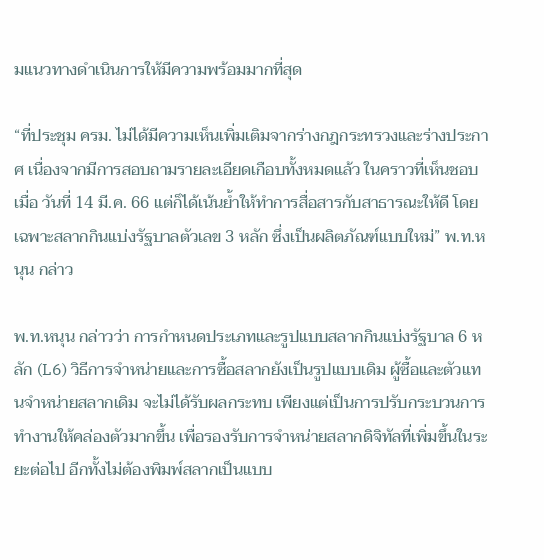มแนวทางดำเนินการให้มีความพร้อมมากที่สุด

“ที่ประชุม ครม. ไม่ได้มีความเห็นเพิ่มเติมจากร่างกฎกระทรวงและร่างประกาศ เนื่องจากมีการสอบถามรายละเอียดเกือบทั้งหมดแล้ว ในคราวที่เห็นชอบเมื่อ วันที่ 14 มี.ค. 66 แต่ก็ได้เน้นย้ำให้ทำการสื่อสารกับสาธารณะให้ดี โดยเฉพาะสลากกินแบ่งรัฐบาลตัวเลข 3 หลัก ซึ่งเป็นผลิตภัณฑ์แบบใหม่” พ.ท.หนุน กล่าว

พ.ท.หนุน กล่าวว่า การกำหนดประเภทและรูปแบบสลากกินแบ่งรัฐบาล 6 หลัก (L6) วิธีการจำหน่ายและการซื้อสลากยังเป็นรูปแบบเดิม ผู้ซื้อและตัวแทนจำหน่ายสลากเดิม จะไม่ได้รับผลกระทบ เพียงแต่เป็นการปรับกระบวนการทำงานให้คล่องตัวมากขึ้น เพื่อรองรับการจำหน่ายสลากดิจิทัลที่เพิ่มขึ้นในระยะต่อไป อีกทั้งไม่ต้องพิมพ์สลากเป็นแบบ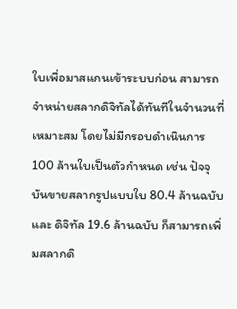ใบเพื่อมาสแกนเข้าระบบก่อน สามารถจำหน่ายสลากดิจิทัลได้ทันทีในจำนวนที่เหมาะสม โดยไม่มีกรอบดำเนินการ 100 ล้านใบเป็นตัวกำหนด เช่น ปัจจุบันขายสลากรูปแบบใบ 80.4 ล้านฉบับ และ ดิจิทัล 19.6 ล้านฉบับ ก็สามารถเพิ่มสลากดิ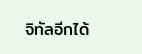จิทัลอีกได้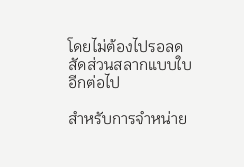โดยไม่ต้องไปรอลดสัดส่วนสลากแบบใบอีกต่อไป

สำหรับการจำหน่าย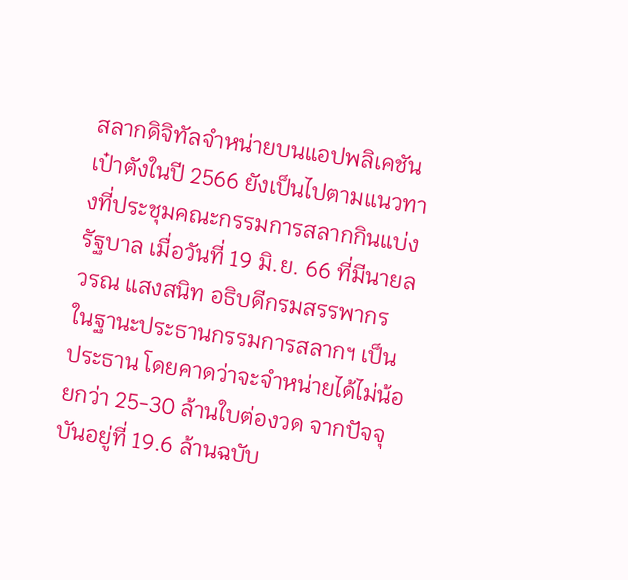สลากดิจิทัลจำหน่ายบนแอปพลิเคชันเป๋าตังในปี 2566 ยังเป็นไปตามแนวทางที่ประชุมคณะกรรมการสลากกินแบ่งรัฐบาล เมื่อวันที่ 19 มิ.ย. 66 ที่มีนายลวรณ แสงสนิท อธิบดีกรมสรรพากร ในฐานะประธานกรรมการสลากฯ เป็นประธาน โดยคาดว่าจะจำหน่ายได้ไม่น้อยกว่า 25-30 ล้านใบต่องวด จากปัจจุบันอยู่ที่ 19.6 ล้านฉบับ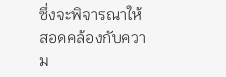ซึ่งจะพิจารณาให้สอดคล้องกับความ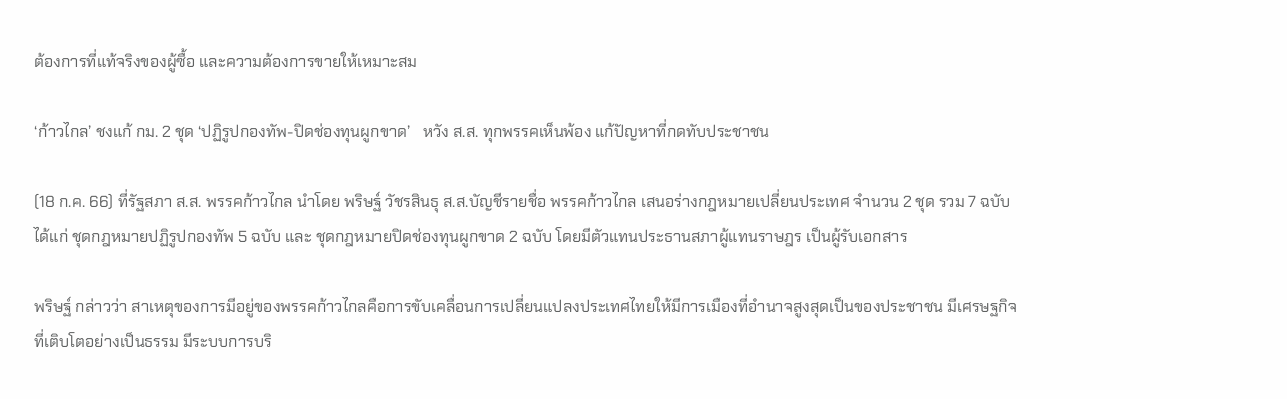ต้องการที่แท้จริงของผู้ซื้อ และความต้องการขายให้เหมาะสม

‘ก้าวไกล’ ชงแก้ กม. 2 ชุด ‘ปฏิรูปกองทัพ-ปิดช่องทุนผูกขาด’   หวัง ส.ส. ทุกพรรคเห็นพ้อง แก้ปัญหาที่กดทับประชาชน

(18 ก.ค. 66) ที่รัฐสภา ส.ส. พรรคก้าวไกล นำโดย พริษฐ์ วัชรสินธุ ส.ส.บัญชีรายชื่อ พรรคก้าวไกล เสนอร่างกฎหมายเปลี่ยนประเทศ จำนวน 2 ชุด รวม 7 ฉบับ ได้แก่ ชุดกฎหมายปฏิรูปกองทัพ 5 ฉบับ และ ชุดกฎหมายปิดช่องทุนผูกขาด 2 ฉบับ โดยมีตัวแทนประธานสภาผู้แทนราษฎร เป็นผู้รับเอกสาร

พริษฐ์ กล่าวว่า สาเหตุของการมีอยู่ของพรรคก้าวไกลคือการขับเคลื่อนการเปลี่ยนแปลงประเทศไทยให้มีการเมืองที่อำนาจสูงสุดเป็นของประชาชน มีเศรษฐกิจที่เติบโตอย่างเป็นธรรม มีระบบการบริ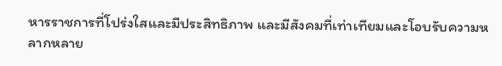หารราชการที่โปร่งใสและมีประสิทธิภาพ และมีสังคมที่เท่าเทียมและโอบรับความหลากหลาย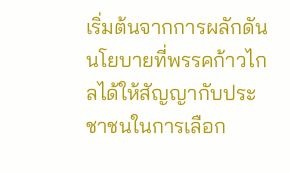เริ่มต้นจากการผลักดันนโยบายที่พรรคก้าวไกลได้ให้สัญญากับประชาชนในการเลือก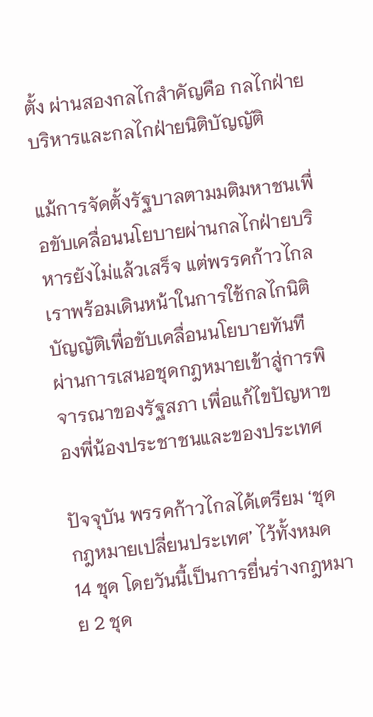ตั้ง ผ่านสองกลไกสำคัญคือ กลไกฝ่ายบริหารและกลไกฝ่ายนิติบัญญัติ

แม้การจัดตั้งรัฐบาลตามมติมหาชนเพื่อขับเคลื่อนนโยบายผ่านกลไกฝ่ายบริหารยังไม่แล้วเสร็จ แต่พรรคก้าวไกลเราพร้อมเดินหน้าในการใช้กลไกนิติบัญญัติเพื่อขับเคลื่อนนโยบายทันที ผ่านการเสนอชุดกฎหมายเข้าสู่การพิจารณาของรัฐสภา เพื่อแก้ไขปัญหาของพี่น้องประชาชนและของประเทศ

ปัจจุบัน พรรคก้าวไกลได้เตรียม ‘ชุดกฎหมายเปลี่ยนประเทศ’ ไว้ทั้งหมด 14 ชุด โดยวันนี้เป็นการยื่นร่างกฎหมาย 2 ชุด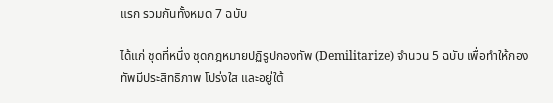แรก รวมกันทั้งหมด 7 ฉบับ

ได้แก่ ชุดที่หนึ่ง ชุดกฎหมายปฏิรูปกองทัพ (Demilitarize) จำนวน 5 ฉบับ เพื่อทำให้กองทัพมีประสิทธิภาพ โปร่งใส และอยู่ใต้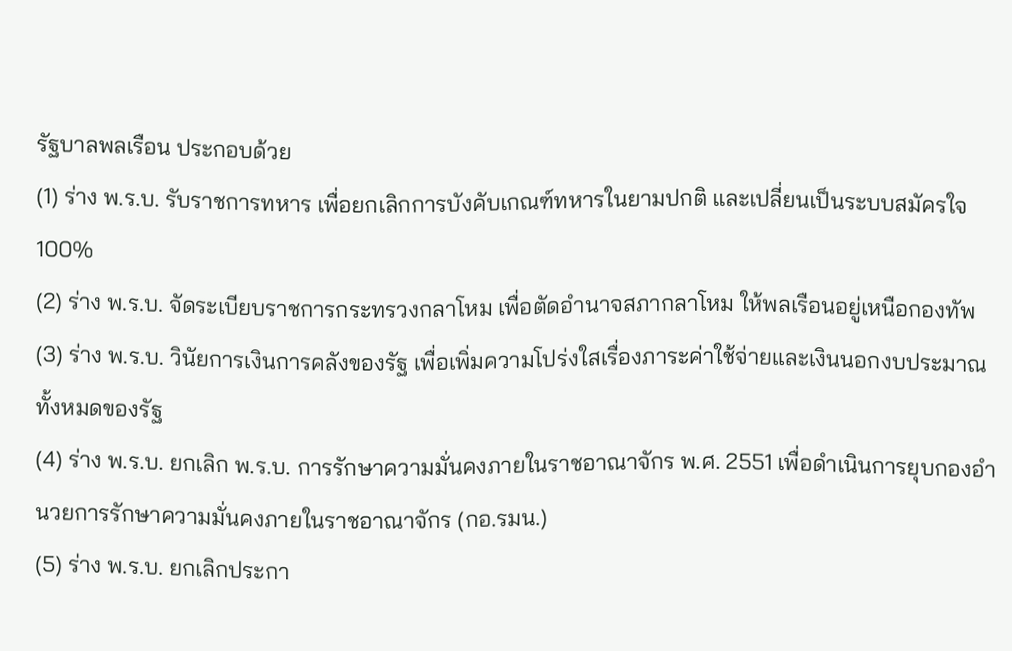รัฐบาลพลเรือน ประกอบด้วย
(1) ร่าง พ.ร.บ. รับราชการทหาร เพื่อยกเลิกการบังคับเกณฑ์ทหารในยามปกติ และเปลี่ยนเป็นระบบสมัครใจ 100%
(2) ร่าง พ.ร.บ. จัดระเบียบราชการกระทรวงกลาโหม เพื่อตัดอำนาจสภากลาโหม ให้พลเรือนอยู่เหนือกองทัพ
(3) ร่าง พ.ร.บ. วินัยการเงินการคลังของรัฐ เพื่อเพิ่มความโปร่งใสเรื่องภาระค่าใช้จ่ายและเงินนอกงบประมาณทั้งหมดของรัฐ
(4) ร่าง พ.ร.บ. ยกเลิก พ.ร.บ. การรักษาความมั่นคงภายในราชอาณาจักร พ.ศ. 2551 เพื่อดำเนินการยุบกองอำนวยการรักษาความมั่นคงภายในราชอาณาจักร (กอ.รมน.)
(5) ร่าง พ.ร.บ. ยกเลิกประกา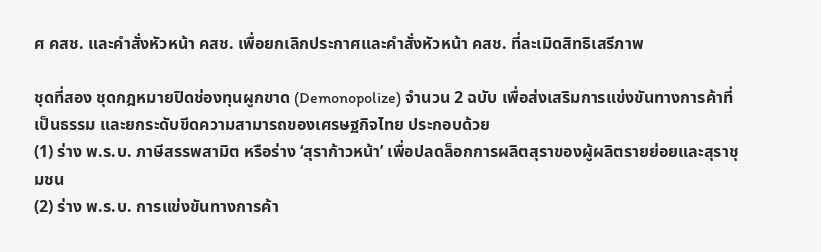ศ คสช. และคำสั่งหัวหน้า คสช. เพื่อยกเลิกประกาศและคำสั่งหัวหน้า คสช. ที่ละเมิดสิทธิเสรีภาพ

ชุดที่สอง ชุดกฎหมายปิดช่องทุนผูกขาด (Demonopolize) จำนวน 2 ฉบับ เพื่อส่งเสริมการแข่งขันทางการค้าที่เป็นธรรม และยกระดับขีดความสามารถของเศรษฐกิจไทย ประกอบด้วย
(1) ร่าง พ.ร.บ. ภาษีสรรพสามิต หรือร่าง ‘สุราก้าวหน้า’ เพื่อปลดล็อกการผลิตสุราของผู้ผลิตรายย่อยและสุราชุมชน
(2) ร่าง พ.ร.บ. การแข่งขันทางการค้า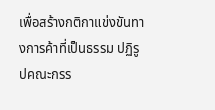เพื่อสร้างกติกาแข่งขันทางการค้าที่เป็นธรรม ปฏิรูปคณะกรร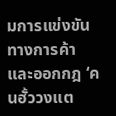มการแข่งขันทางการค้า และออกกฎ ‘คนฮั้ววงแต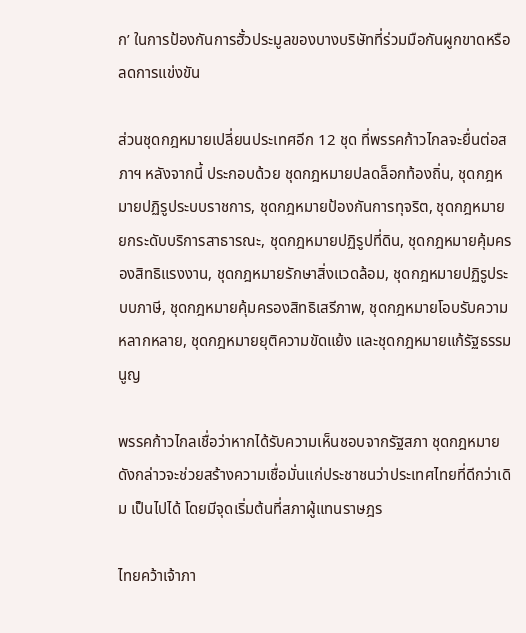ก’ ในการป้องกันการฮั้วประมูลของบางบริษัทที่ร่วมมือกันผูกขาดหรือลดการแข่งขัน

ส่วนชุดกฎหมายเปลี่ยนประเทศอีก 12 ชุด ที่พรรคก้าวไกลจะยื่นต่อสภาฯ หลังจากนี้ ประกอบด้วย ชุดกฎหมายปลดล็อกท้องถิ่น, ชุดกฎหมายปฏิรูประบบราชการ, ชุดกฎหมายป้องกันการทุจริต, ชุดกฎหมายยกระดับบริการสาธารณะ, ชุดกฎหมายปฏิรูปที่ดิน, ชุดกฎหมายคุ้มครองสิทธิแรงงาน, ชุดกฎหมายรักษาสิ่งแวดล้อม, ชุดกฎหมายปฏิรูประบบภาษี, ชุดกฎหมายคุ้มครองสิทธิเสรีภาพ, ชุดกฎหมายโอบรับความหลากหลาย, ชุดกฎหมายยุติความขัดแย้ง และชุดกฎหมายแก้รัฐธรรมนูญ

พรรคก้าวไกลเชื่อว่าหากได้รับความเห็นชอบจากรัฐสภา ชุดกฎหมายดังกล่าวจะช่วยสร้างความเชื่อมั่นแก่ประชาชนว่าประเทศไทยที่ดีกว่าเดิม เป็นไปได้ โดยมีจุดเริ่มต้นที่สภาผู้แทนราษฎร

ไทยคว้าเจ้าภา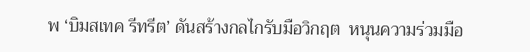พ ‘บิมสเทค รีทรีต’ ดันสร้างกลไกรับมือวิกฤต  หนุนความร่วมมือ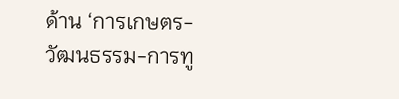ด้าน ‘การเกษตร-วัฒนธรรม-การทู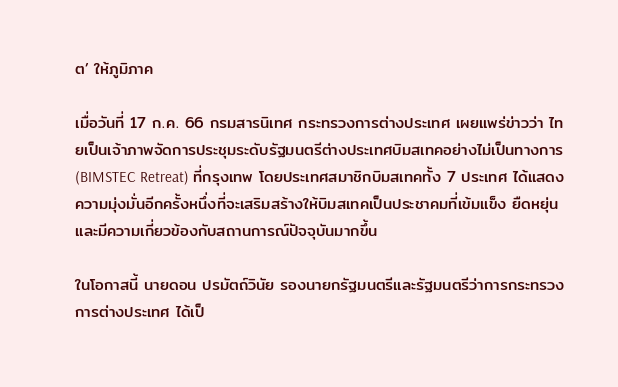ต’ ให้ภูมิภาค

เมื่อวันที่ 17 ก.ค. 66 กรมสารนิเทศ กระทรวงการต่างประเทศ เผยแพร่ข่าวว่า ไทยเป็นเจ้าภาพจัดการประชุมระดับรัฐมนตรีต่างประเทศบิมสเทคอย่างไม่เป็นทางการ (BIMSTEC Retreat) ที่กรุงเทพ โดยประเทศสมาชิกบิมสเทคทั้ง 7 ประเทศ ได้แสดงความมุ่งมั่นอีกครั้งหนึ่งที่จะเสริมสร้างให้บิมสเทคเป็นประชาคมที่เข้มแข็ง ยืดหยุ่น และมีความเกี่ยวข้องกับสถานการณ์ปัจจุบันมากขึ้น

ในโอกาสนี้ นายดอน ปรมัตถ์วินัย รองนายกรัฐมนตรีและรัฐมนตรีว่าการกระทรวงการต่างประเทศ ได้เป็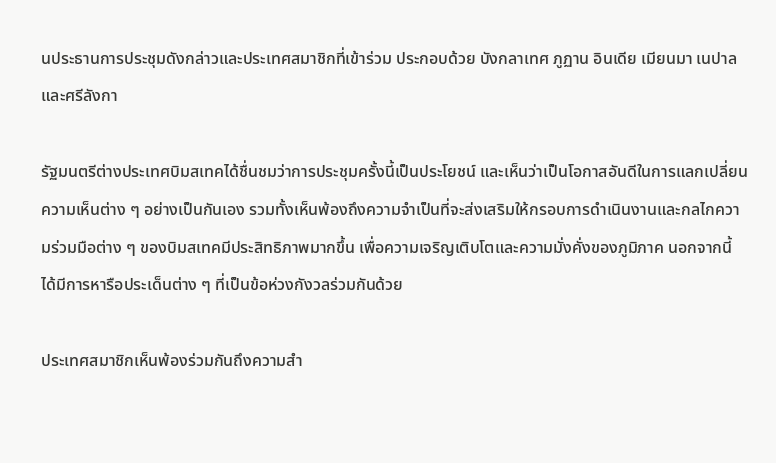นประธานการประชุมดังกล่าวและประเทศสมาชิกที่เข้าร่วม ประกอบด้วย บังกลาเทศ ภูฏาน อินเดีย เมียนมา เนปาล และศรีลังกา

รัฐมนตรีต่างประเทศบิมสเทคได้ชื่นชมว่าการประชุมครั้งนี้เป็นประโยชน์ และเห็นว่าเป็นโอกาสอันดีในการแลกเปลี่ยนความเห็นต่าง ๆ อย่างเป็นกันเอง รวมทั้งเห็นพ้องถึงความจำเป็นที่จะส่งเสริมให้กรอบการดำเนินงานและกลไกความร่วมมือต่าง ๆ ของบิมสเทคมีประสิทธิภาพมากขึ้น เพื่อความเจริญเติบโตและความมั่งคั่งของภูมิภาค นอกจากนี้ ได้มีการหารือประเด็นต่าง ๆ ที่เป็นข้อห่วงกังวลร่วมกันด้วย

ประเทศสมาชิกเห็นพ้องร่วมกันถึงความสำ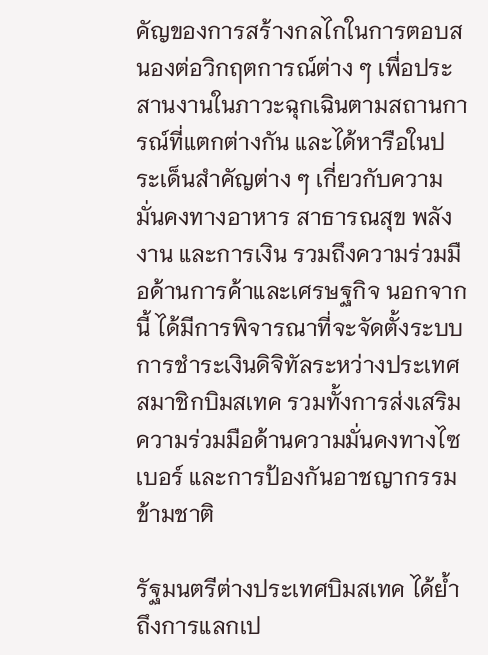คัญของการสร้างกลไกในการตอบสนองต่อวิกฤตการณ์ต่าง ๆ เพื่อประสานงานในภาวะฉุกเฉินตามสถานการณ์ที่แตกต่างกัน และได้หารือในประเด็นสำคัญต่าง ๆ เกี่ยวกับความมั่นคงทางอาหาร สาธารณสุข พลังงาน และการเงิน รวมถึงความร่วมมือด้านการค้าและเศรษฐกิจ นอกจากนี้ ได้มีการพิจารณาที่จะจัดตั้งระบบการชำระเงินดิจิทัลระหว่างประเทศสมาชิกบิมสเทค รวมทั้งการส่งเสริมความร่วมมือด้านความมั่นคงทางไซเบอร์ และการป้องกันอาชญากรรมข้ามชาติ

รัฐมนตรีต่างประเทศบิมสเทค ได้ย้ำถึงการแลกเป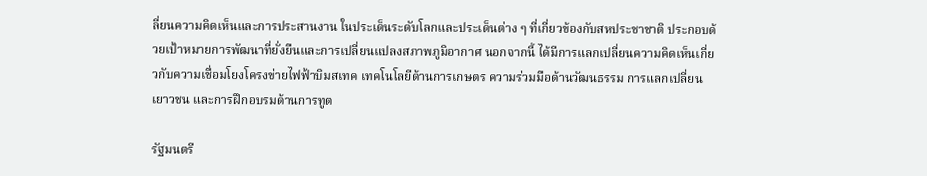ลี่ยนความคิดเห็นและการประสานงาน ในประเด็นระดับโลกและประเด็นต่าง ๆ ที่เกี่ยวข้องกับสหประชาชาติ ประกอบด้วยเป้าหมายการพัฒนาที่ยั่งยืนและการเปลี่ยนแปลงสภาพภูมิอากาศ นอกจากนี้ ได้มีการแลกเปลี่ยนความคิดเห็นเกี่ยวกับความเชื่อมโยงโครงข่ายไฟฟ้าบิมสเทค เทคโนโลยีด้านการเกษตร ความร่วมมือด้านวัฒนธรรม การแลกเปลี่ยนเยาวชน และการฝึกอบรมด้านการทูต

รัฐมนตรี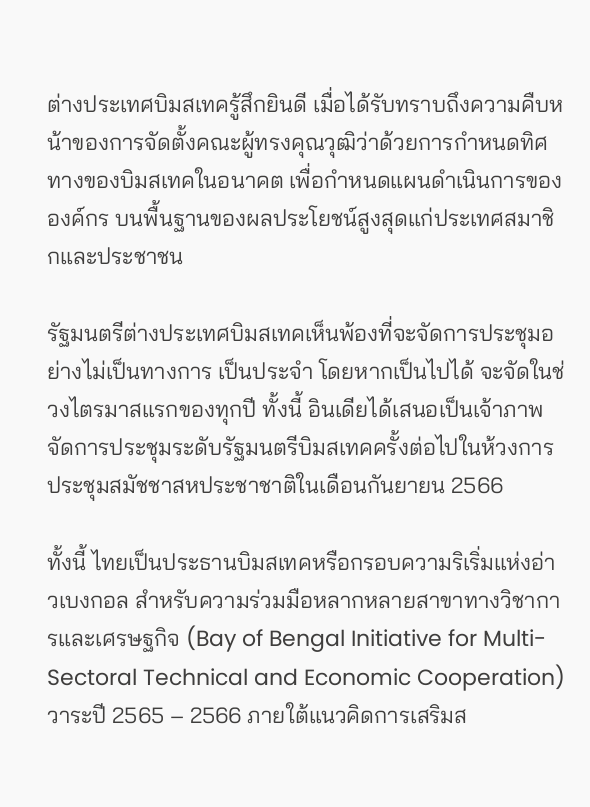ต่างประเทศบิมสเทครู้สึกยินดี เมื่อได้รับทราบถึงความคืบหน้าของการจัดตั้งคณะผู้ทรงคุณวุฒิว่าด้วยการกำหนดทิศทางของบิมสเทคในอนาคต เพื่อกำหนดแผนดำเนินการขององค์กร บนพื้นฐานของผลประโยชน์สูงสุดแก่ประเทศสมาชิกและประชาชน

รัฐมนตรีต่างประเทศบิมสเทคเห็นพ้องที่จะจัดการประชุมอย่างไม่เป็นทางการ เป็นประจำ โดยหากเป็นไปได้ จะจัดในช่วงไตรมาสแรกของทุกปี ทั้งนี้ อินเดียได้เสนอเป็นเจ้าภาพจัดการประชุมระดับรัฐมนตรีบิมสเทคครั้งต่อไปในห้วงการประชุมสมัชชาสหประชาชาติในเดือนกันยายน 2566

ทั้งนี้ ไทยเป็นประธานบิมสเทคหรือกรอบความริเริ่มแห่งอ่าวเบงกอล สำหรับความร่วมมือหลากหลายสาขาทางวิชาการและเศรษฐกิจ (Bay of Bengal Initiative for Multi-Sectoral Technical and Economic Cooperation) วาระปี 2565 – 2566 ภายใต้แนวคิดการเสริมส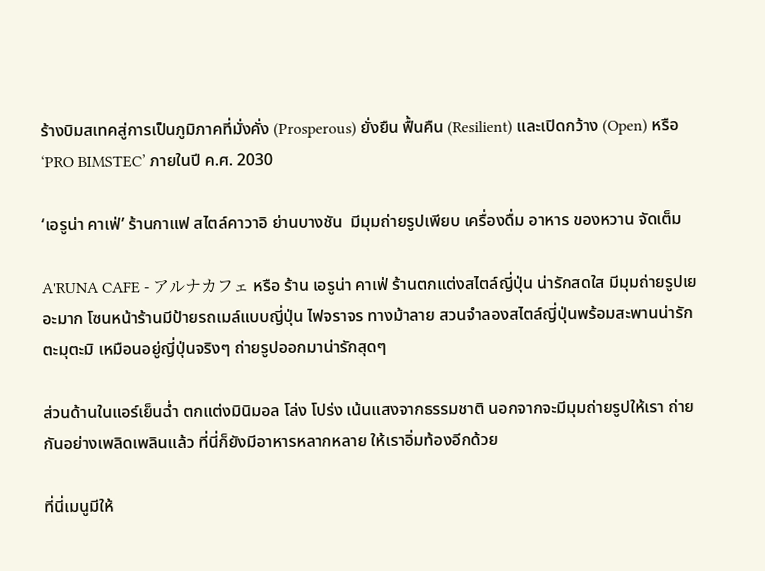ร้างบิมสเทคสู่การเป็นภูมิภาคที่มั่งคั่ง (Prosperous) ยั่งยืน ฟื้นคืน (Resilient) และเปิดกว้าง (Open) หรือ ‘PRO BIMSTEC’ ภายในปี ค.ศ. 2030

‘เอรูน่า คาเฟ่’ ร้านกาแฟ สไตล์คาวาอิ ย่านบางชัน  มีมุมถ่ายรูปเพียบ เครื่องดื่ม อาหาร ของหวาน จัดเต็ม

A'RUNA CAFE - アルナカフェ หรือ ร้าน เอรูน่า คาเฟ่ ร้านตกแต่งสไตล์ญี่ปุ่น น่ารักสดใส มีมุมถ่ายรูปเยอะมาก โซนหน้าร้านมีป้ายรถเมล์แบบญี่ปุ่น ไฟจราจร ทางม้าลาย สวนจำลองสไตล์ญี่ปุ่นพร้อมสะพานน่ารักตะมุตะมิ เหมือนอยู่ญี่ปุ่นจริงๆ ถ่ายรูปออกมาน่ารักสุดๆ

ส่วนด้านในแอร์เย็นฉ่ำ ตกแต่งมินิมอล โล่ง โปร่ง เน้นแสงจากธรรมชาติ นอกจากจะมีมุมถ่ายรูปให้เรา ถ่ายกันอย่างเพลิดเพลินแล้ว ที่นี่ก็ยังมีอาหารหลากหลาย ให้เราอิ่มท้องอีกด้วย

ที่นี่เมนูมีให้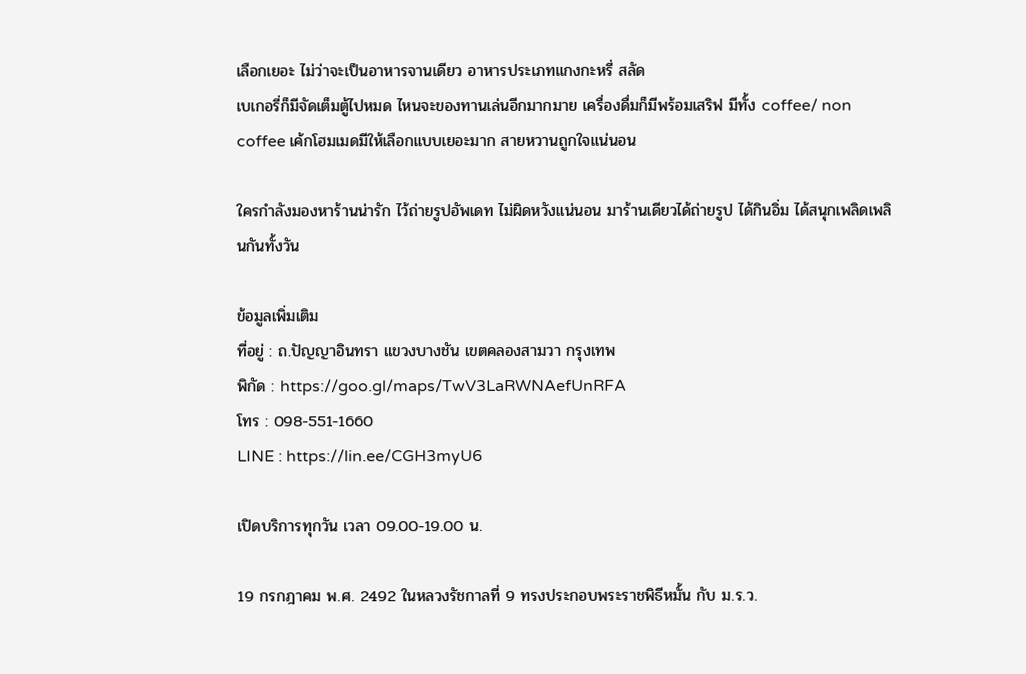เลือกเยอะ ไม่ว่าจะเป็นอาหารจานเดียว อาหารประเภทแกงกะหรี่ สลัด
เบเกอรี่ก็มีจัดเต็มตู้ไปหมด ไหนจะของทานเล่นอีกมากมาย เครื่องดื่มก็มีพร้อมเสริฟ มีทั้ง coffee/ non coffee เค้กโฮมเมดมีให้เลือกแบบเยอะมาก สายหวานถูกใจแน่นอน

ใครกำลังมองหาร้านน่ารัก ไว้ถ่ายรูปอัพเดท ไม่ผิดหวังแน่นอน มาร้านเดียวได้ถ่ายรูป ได้กินอิ่ม ได้สนุกเพลิดเพลินกันทั้งวัน

ข้อมูลเพิ่มเติม
ที่อยู่ : ถ.ปัญญาอินทรา แขวงบางชัน เขตคลองสามวา กรุงเทพ
พิกัด : https://goo.gl/maps/TwV3LaRWNAefUnRFA
โทร : 098-551-1660
LINE : https://lin.ee/CGH3myU6

เปิดบริการทุกวัน เวลา 09.00-19.00 น.

19 กรกฎาคม พ.ศ. 2492 ในหลวงรัชกาลที่ 9 ทรงประกอบพระราชพิธีหมั้น กับ ม.ร.ว.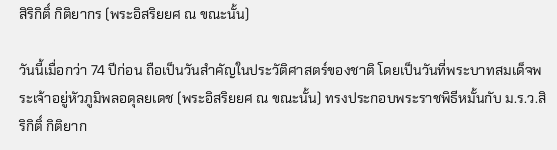สิริกิติ์ กิติยากร (พระอิสริยยศ ณ ขณะนั้น)

วันนี้เมื่อกว่า 74 ปีก่อน ถือเป็นวันสำคัญในประวัติศาสตร์ของชาติ โดยเป็นวันที่พระบาทสมเด็จพระเจ้าอยู่หัวภูมิพลอดุลยเดช (พระอิสริยยศ ณ ขณะนั้น) ทรงประกอบพระราชพิธีหมั้นกับ ม.ร.ว.สิริกิติ์ กิติยาก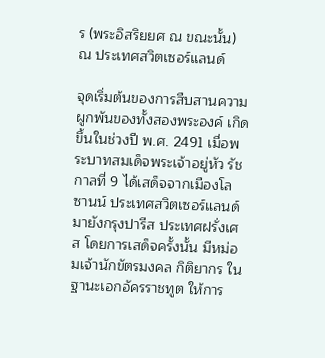ร (พระอิสริยยศ ณ ขณะนั้น) ณ ประเทศสวิตเซอร์แลนด์

จุดเริ่มต้นของการสืบสานความผูกพันของทั้งสองพระองค์ เกิดขึ้นในช่วงปี พ.ศ. 2491 เมื่อพระบาทสมเด็จพระเจ้าอยู่หัว รัชกาลที่ 9 ได้เสด็จจากเมืองโลซานน์ ประเทศสวิตเซอร์แลนด์ มายังกรุงปารีส ประเทศฝรั่งเศส โดยการเสด็จครั้งนั้น มีหม่อมเจ้านักขัตรมงคล กิติยากร ในฐานะเอกอัครราชทูต ให้การ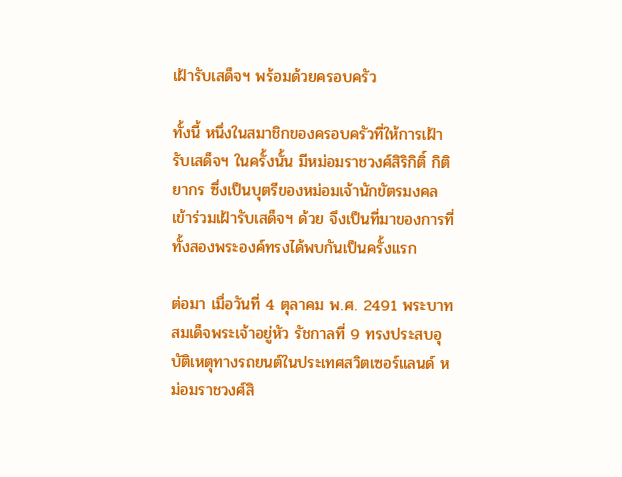เฝ้ารับเสด็จฯ พร้อมด้วยครอบครัว

ทั้งนี้ หนึ่งในสมาชิกของครอบครัวที่ให้การเฝ้ารับเสด็จฯ ในครั้งนั้น มีหม่อมราชวงศ์สิริกิติ์ กิติยากร ซึ่งเป็นบุตรีของหม่อมเจ้านักขัตรมงคล เข้าร่วมเฝ้ารับเสด็จฯ ด้วย จึงเป็นที่มาของการที่ทั้งสองพระองค์ทรงได้พบกันเป็นครั้งแรก

ต่อมา เมื่อวันที่ 4 ตุลาคม พ.ศ. 2491 พระบาทสมเด็จพระเจ้าอยู่หัว รัชกาลที่ 9 ทรงประสบอุบัติเหตุทางรถยนต์ในประเทศสวิตเซอร์แลนด์ หม่อมราชวงศ์สิ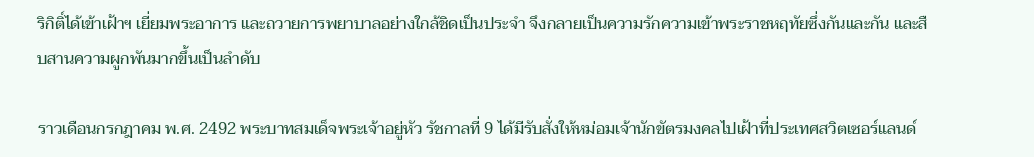ริกิติ์ได้เข้าเฝ้าฯ เยี่ยมพระอาการ และถวายการพยาบาลอย่างใกล้ชิดเป็นประจำ จึงกลายเป็นความรักความเข้าพระราชหฤทัยซึ่งกันและกัน และสืบสานความผูกพันมากขึ้นเป็นลำดับ

ราวเดือนกรกฎาคม พ.ศ. 2492 พระบาทสมเด็จพระเจ้าอยู่หัว รัชกาลที่ 9 ได้มีรับสั่งให้หม่อมเจ้านักขัตรมงคลไปเฝ้าที่ประเทศสวิตเซอร์แลนด์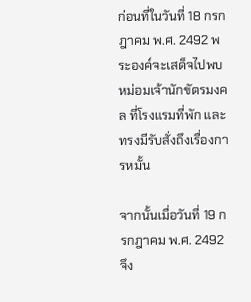ก่อนที่ในวันที่ 18 กรกฎาคม พ.ศ. 2492 พระองค์จะเสด็จไปพบหม่อมเจ้านักขัตรมงคล ที่โรงแรมที่พัก และทรงมีรับสั่งถึงเรื่องการหมั้น

จากนั้นเมื่อวันที่ 19 กรกฎาคม พ.ศ. 2492 จึง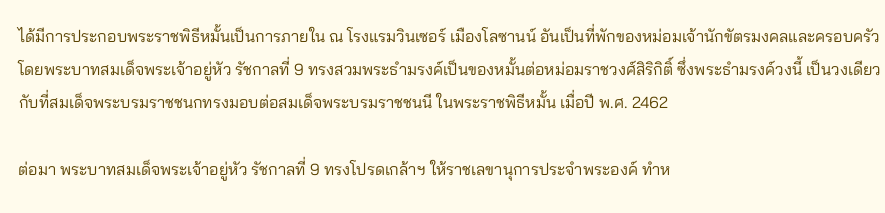ได้มีการประกอบพระราชพิธีหมั้นเป็นการภายใน ณ โรงแรมวินเซอร์ เมืองโลซานน์ อันเป็นที่พักของหม่อมเจ้านักขัตรมงคลและครอบครัว โดยพระบาทสมเด็จพระเจ้าอยู่หัว รัชกาลที่ 9 ทรงสวมพระธำมรงค์เป็นของหมั้นต่อหม่อมราชวงศ์สิริกิติ์ ซึ่งพระธำมรงค์วงนี้ เป็นวงเดียวกับที่สมเด็จพระบรมราชชนกทรงมอบต่อสมเด็จพระบรมราชชนนี ในพระราชพิธีหมั้น เมื่อปี พ.ศ. 2462

ต่อมา พระบาทสมเด็จพระเจ้าอยู่หัว รัชกาลที่ 9 ทรงโปรดเกล้าฯ ให้ราชเลขานุการประจำพระองค์ ทำห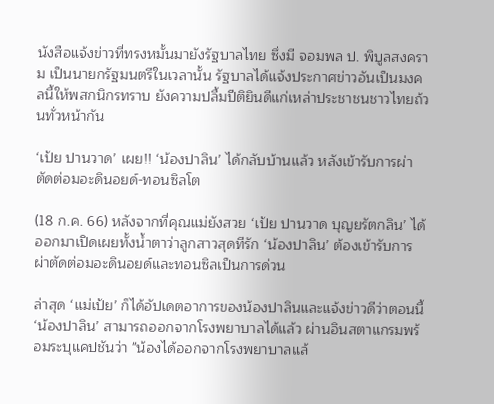นังสือแจ้งข่าวที่ทรงหมั้นมายังรัฐบาลไทย ซึ่งมี จอมพล ป. พิบูลสงคราม เป็นนายกรัฐมนตรีในเวลานั้น รัฐบาลได้แจ้งประกาศข่าวอันเป็นมงคลนี้ให้พสกนิกรทราบ ยังความปลื้มปีติยินดีแก่เหล่าประชาชนชาวไทยถ้วนทั่วหน้ากัน

‘เป้ย ปานวาด’ เผย!! ‘น้องปาลิน’ ได้กลับบ้านแล้ว หลังเข้ารับการผ่าตัดต่อมอะดินอยด์-ทอนซิลโต

(18 ก.ค. 66) หลังจากที่คุณแม่ยังสวย ‘เป้ย ปานวาด บุญยรัตกลิน’ ได้ออกมาเปิดเผยทั้งน้ำตาว่าลูกสาวสุดทีรัก ‘น้องปาลิน’ ต้องเข้ารับการผ่าตัดต่อมอะดินอยด์และทอนซิลเป็นการด่วน

ล่าสุด ‘แม่เป้ย’ ก็ได้อัปเดตอาการของน้องปาลินและแจ้งข่าวดีว่าตอนนี้ ‘น้องปาลิน’ สามารถออกจากโรงพยาบาลได้แล้ว ผ่านอินสตาแกรมพร้อมระบุแคปชันว่า "น้องได้ออกจากโรงพยาบาลแล้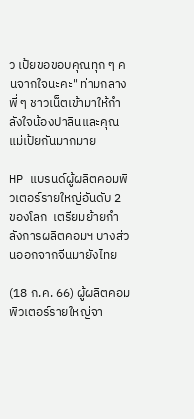ว เป้ยขอขอบคุณทุก ๆ คนจากใจนะคะ" ท่ามกลางพี่ ๆ ชาวเน็ตเข้ามาให้กำลังใจน้องปาลินและคุณแม่เป้ยกันมากมาย

HP แบรนด์ผู้ผลิตคอมพิวเตอร์รายใหญ่อันดับ 2 ของโลก  เตรียมย้ายกำลังการผลิตคอมฯ บางส่วนออกจากจีนมายังไทย

(18 ก.ค. 66) ผู้ผลิตคอมพิวเตอร์รายใหญ่จา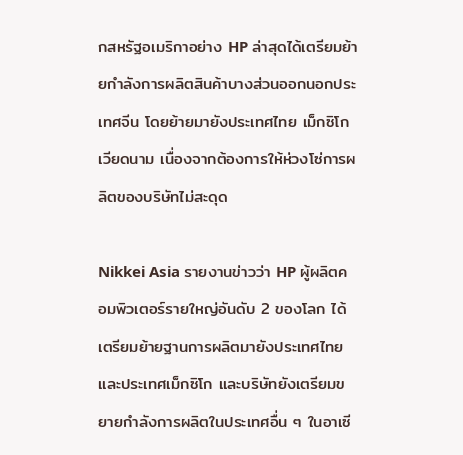กสหรัฐอเมริกาอย่าง HP ล่าสุดได้เตรียมย้ายกำลังการผลิตสินค้าบางส่วนออกนอกประเทศจีน โดยย้ายมายังประเทศไทย เม็กซิโก เวียดนาม เนื่องจากต้องการให้ห่วงโซ่การผลิตของบริษัทไม่สะดุด

Nikkei Asia รายงานข่าวว่า HP ผู้ผลิตคอมพิวเตอร์รายใหญ่อันดับ 2 ของโลก ได้เตรียมย้ายฐานการผลิตมายังประเทศไทย และประเทศเม็กซิโก และบริษัทยังเตรียมขยายกำลังการผลิตในประเทศอื่น ๆ ในอาเซี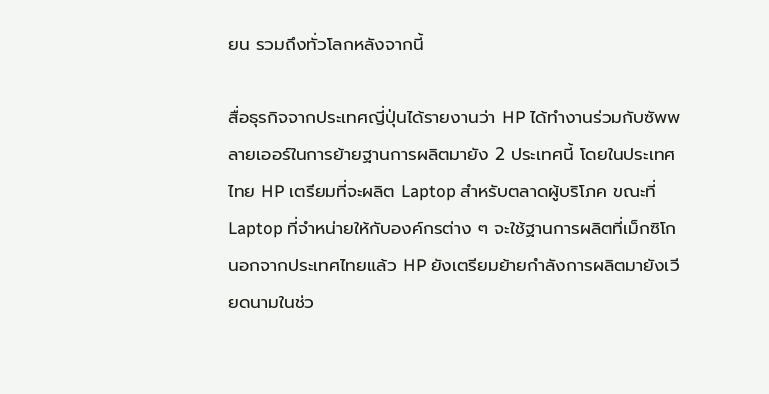ยน รวมถึงทั่วโลกหลังจากนี้

สื่อธุรกิจจากประเทศญี่ปุ่นได้รายงานว่า HP ได้ทำงานร่วมกับซัพพลายเออร์ในการย้ายฐานการผลิตมายัง 2 ประเทศนี้ โดยในประเทศไทย HP เตรียมที่จะผลิต Laptop สำหรับตลาดผู้บริโภค ขณะที่ Laptop ที่จำหน่ายให้กับองค์กรต่าง ๆ จะใช้ฐานการผลิตที่เม็กซิโก นอกจากประเทศไทยแล้ว HP ยังเตรียมย้ายกำลังการผลิตมายังเวียดนามในช่ว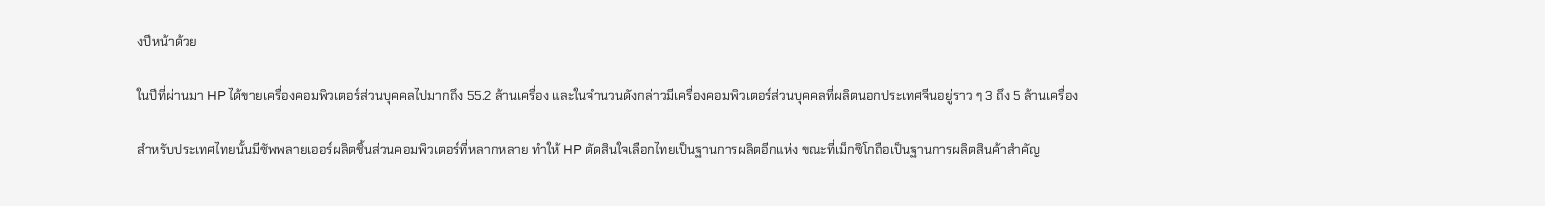งปีหน้าด้วย

ในปีที่ผ่านมา HP ได้ขายเครื่องคอมพิวเตอร์ส่วนบุคคลไปมากถึง 55.2 ล้านเครื่อง และในจำนวนดังกล่าวมีเครื่องคอมพิวเตอร์ส่วนบุคคลที่ผลิตนอกประเทศจีนอยู่ราว ๆ 3 ถึง 5 ล้านเครื่อง

สำหรับประเทศไทยนั้นมีซัพพลายเออร์ผลิตชิ้นส่วนคอมพิวเตอร์ที่หลากหลาย ทำให้ HP ตัดสินใจเลือกไทยเป็นฐานการผลิตอีกแห่ง ขณะที่เม็กซิโกถือเป็นฐานการผลิตสินค้าสำคัญ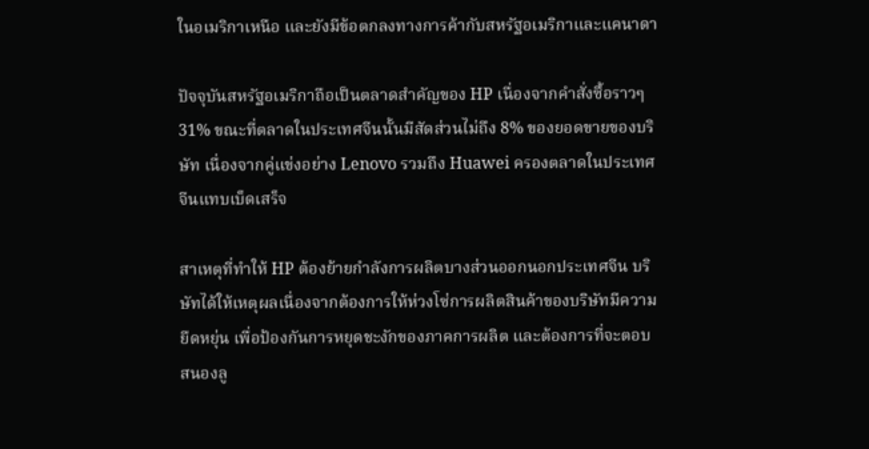ในอเมริกาเหนือ และยังมีข้อตกลงทางการค้ากับสหรัฐอเมริกาและแคนาดา

ปัจจุบันสหรัฐอเมริกาถือเป็นตลาดสำคัญของ HP เนื่องจากคำสั่งซื้อราวๆ 31% ขณะที่ตลาดในประเทศจีนนั้นมีสัดส่วนไม่ถึง 8% ของยอดขายของบริษัท เนื่องจากคู่แข่งอย่าง Lenovo รวมถึง Huawei ครองตลาดในประเทศจีนแทบเบ็ดเสร็จ

สาเหตุที่ทำให้ HP ต้องย้ายกำลังการผลิตบางส่วนออกนอกประเทศจีน บริษัทได้ให้เหตุผลเนื่องจากต้องการให้ห่วงโซ่การผลิตสินค้าของบริษัทมีความยืดหยุ่น เพื่อป้องกันการหยุดชะงักของภาคการผลิต และต้องการที่จะตอบสนองลู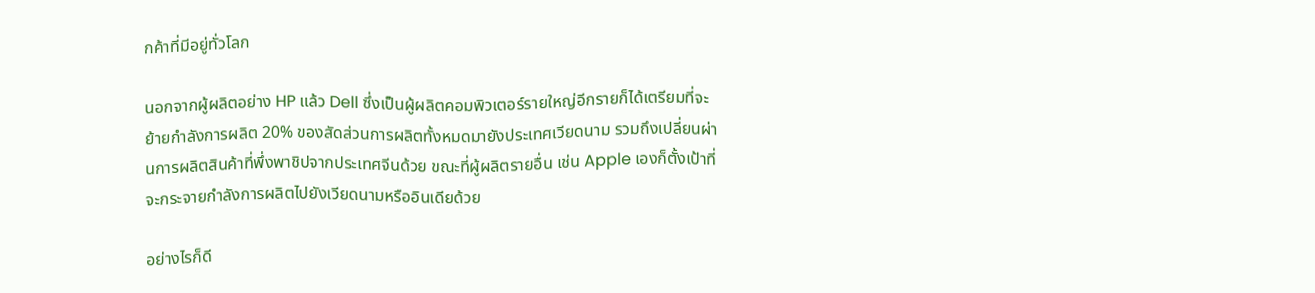กค้าที่มีอยู่ทั่วโลก

นอกจากผู้ผลิตอย่าง HP แล้ว Dell ซึ่งเป็นผู้ผลิตคอมพิวเตอร์รายใหญ่อีกรายก็ได้เตรียมที่จะย้ายกำลังการผลิต 20% ของสัดส่วนการผลิตทั้งหมดมายังประเทศเวียดนาม รวมถึงเปลี่ยนผ่านการผลิตสินค้าที่พึ่งพาชิปจากประเทศจีนด้วย ขณะที่ผู้ผลิตรายอื่น เช่น Apple เองก็ตั้งเป้าที่จะกระจายกำลังการผลิตไปยังเวียดนามหรืออินเดียด้วย

อย่างไรก็ดี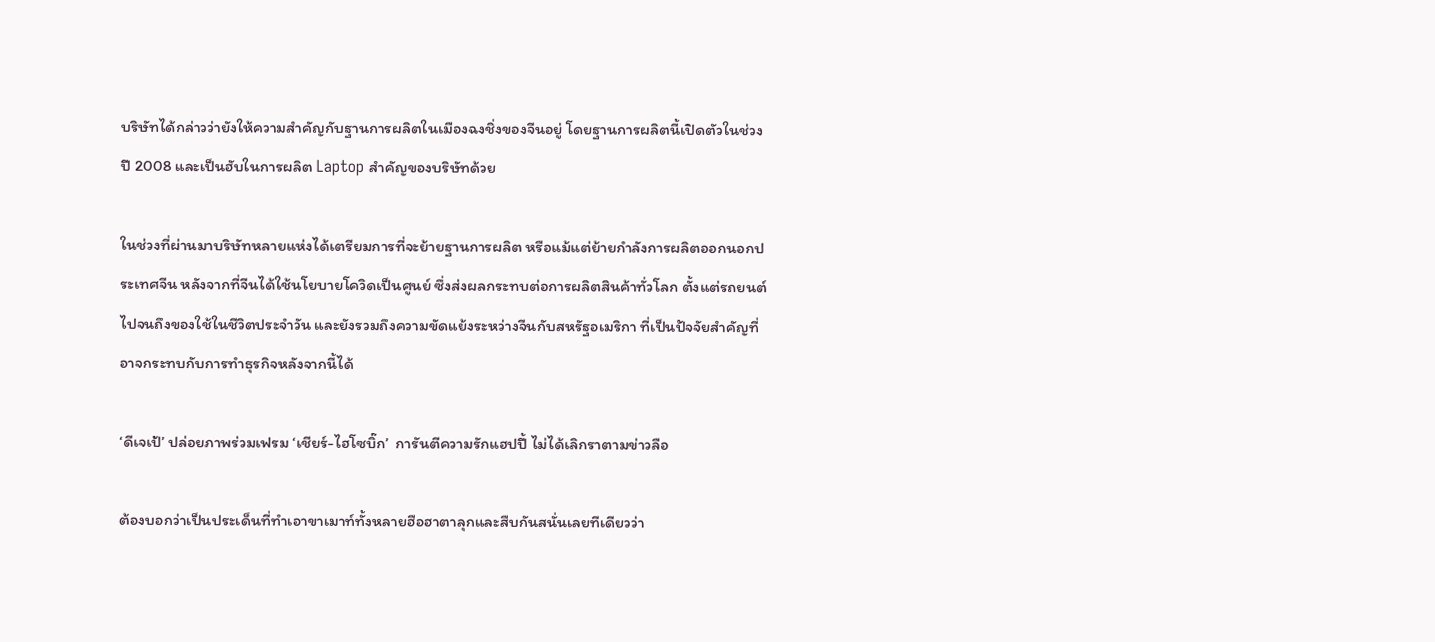บริษัทได้กล่าวว่ายังให้ความสำคัญกับฐานการผลิตในเมืองฉงชิ่งของจีนอยู่ โดยฐานการผลิตนี้เปิดตัวในช่วงปี 2008 และเป็นฮับในการผลิต Laptop สำคัญของบริษัทด้วย

ในช่วงที่ผ่านมาบริษัทหลายแห่งได้เตรียมการที่จะย้ายฐานการผลิต หรือแม้แต่ย้ายกำลังการผลิตออกนอกประเทศจีน หลังจากที่จีนได้ใช้นโยบายโควิดเป็นศูนย์ ซึ่งส่งผลกระทบต่อการผลิตสินค้าทั่วโลก ตั้งแต่รถยนต์ไปจนถึงของใช้ในชีวิตประจำวัน และยังรวมถึงความขัดแย้งระหว่างจีนกับสหรัฐอเมริกา ที่เป็นปัจจัยสำคัญที่อาจกระทบกับการทำธุรกิจหลังจากนี้ได้

‘ดีเจเป้’ ปล่อยภาพร่วมเฟรม ‘เชียร์-ไฮโซบิ๊ก’  การันตีความรักแฮปปี้ ไม่ได้เลิกราตามข่าวลือ

ต้องบอกว่าเป็นประเด็นที่ทำเอาขาเมาท์ทั้งหลายฮือฮาตาลุกและสืบกันสนั่นเลยทีเดียวว่า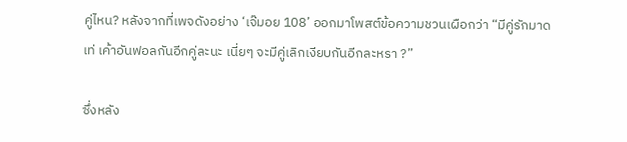คู่ไหน? หลังจากที่เพจดังอย่าง ‘เจ๊มอย 108’ ออกมาโพสต์ข้อความชวนเผือกว่า “มีคู่รักมาดเท่ เค้าอันฟอลกันอีกคู่ละนะ เนี่ยๆ จะมีคู่เลิกเงียบกันอีกละหรา ?”

ซึ่งหลัง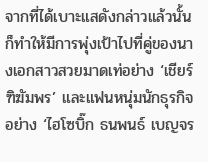จากที่ได้เบาะแสดังกล่าวแล้วนั้น ก็ทำให้มีการพุ่งเป้าไปที่คู่ของนางเอกสาวสวยมาดเท่อย่าง ‘เชียร์ ฑิฆัมพร’ และแฟนหนุ่มนักธุรกิจอย่าง ‘ไฮโซบิ๊ก ธนพนธ์ เบญจร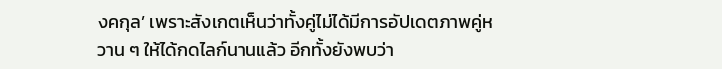งคกุล’ เพราะสังเกตเห็นว่าทั้งคู่ไม่ได้มีการอัปเดตภาพคู่หวาน ๆ ให้ได้กดไลก์นานแล้ว อีกทั้งยังพบว่า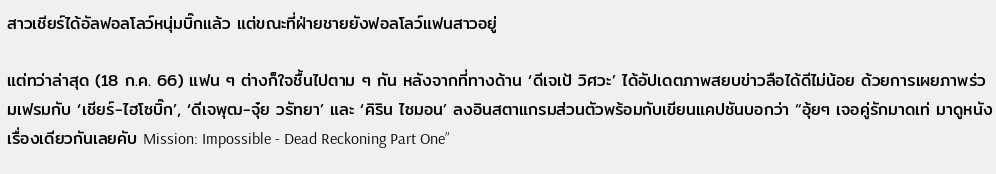สาวเชียร์ได้อัลฟอลโลว์หนุ่มบิ๊กแล้ว แต่ขณะที่ฝ่ายชายยังฟอลโลว์แฟนสาวอยู่

แต่ทว่าล่าสุด (18 ก.ค. 66) แฟน ๆ ต่างก็ใจชื้นไปตาม ๆ กัน หลังจากที่ทางด้าน ‘ดีเจเป้ วิศวะ’ ได้อัปเดตภาพสยบข่าวลือได้ดีไม่น้อย ด้วยการเผยภาพร่วมเฟรมกับ ‘เชียร์-ไฮโซบิ๊ก’, ‘ดีเจพุฒ-จุ๋ย วรัทยา’ และ ‘คิริน ไซมอน’ ลงอินสตาแกรมส่วนตัวพร้อมกับเขียนแคปชันบอกว่า “อุ้ยๆ เจอคู่รักมาดเท่ มาดูหนังเรื่องเดียวกันเลยคับ Mission: Impossible - Dead Reckoning Part One”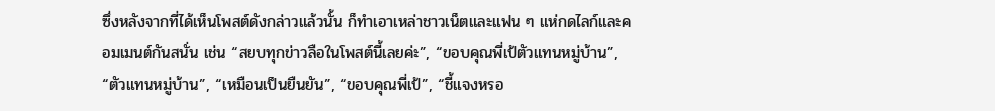ซึ่งหลังจากที่ได้เห็นโพสต์ดังกล่าวแล้วนั้น ก็ทำเอาเหล่าชาวเน็ตและแฟน ๆ แห่กดไลก์และคอมเมนต์กันสนั่น เช่น “สยบทุกข่าวลือในโพสต์นี้เลยค่ะ”, “ขอบคุณพี่เป้ตัวแทนหมู่บ้าน”, “ตัวแทนหมู่บ้าน”, “เหมือนเป็นยืนยัน”, “ขอบคุณพี่เป้”, “ชี้แจงหรอ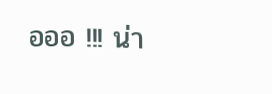อออ !!! น่า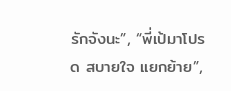รักจังนะ”, “พี่เป้มาโปรด สบายใจ แยกย้าย”,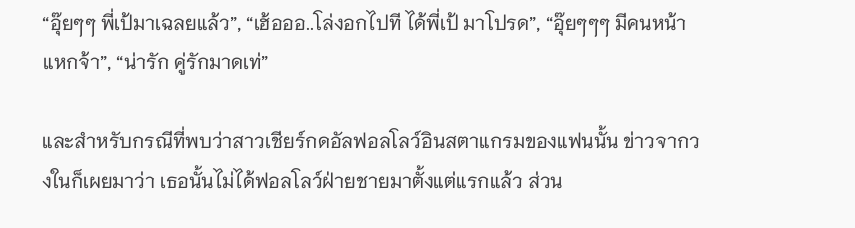“อุ๊ยๆๆ พี่เป้มาเฉลยแล้ว”, “เฮ้อออ..โล่งอกไปที ได้พี่เป้ มาโปรด”, “อุ๊ยๆๆๆ มีคนหน้าแหกจ้า”, “น่ารัก คู่รักมาดเท่”

และสำหรับกรณีที่พบว่าสาวเชียร์กดอัลฟอลโลว์อินสตาแกรมของแฟนนั้น ข่าวจากวงในก็เผยมาว่า เธอนั้นไม่ได้ฟอลโลว์ฝ่ายชายมาตั้งแต่แรกแล้ว ส่วน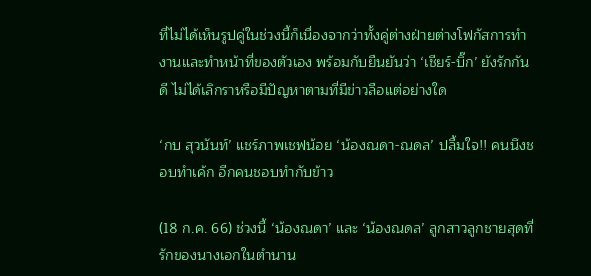ที่ไม่ได้เห็นรูปคู่ในช่วงนี้ก็เนื่องจากว่าทั้งคู่ต่างฝ่ายต่างโฟกัสการทำงานและทำหน้าที่ของตัวเอง พร้อมกับยืนยันว่า ‘เชียร์-บิ๊ก’ ยังรักกันดี ไม่ได้เลิกราหรือมีปัญหาตามที่มีข่าวลือแต่อย่างใด

‘กบ สุวนันท์’ แชร์ภาพเชฟน้อย ‘น้องณดา-ณดล’ ปลื้มใจ!! คนนึงชอบทำเค้ก อีกคนชอบทำกับข้าว

(18 ก.ค. 66) ช่วงนี้ ‘น้องณดา’ และ ‘น้องณดล’ ลูกสาวลูกชายสุดที่รักของนางเอกในตำนาน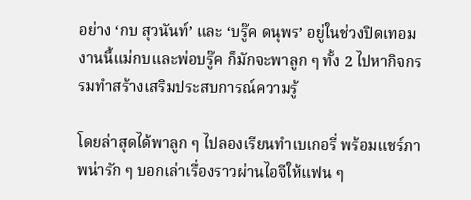อย่าง ‘กบ สุวนันท์’ และ ‘บรู๊ค ดนุพร’ อยู่ในช่วงปิดเทอม งานนี้แม่กบและพ่อบรู๊ค ก็มักจะพาลูก ๆ ทั้ง 2 ไปหากิจกรรมทำสร้างเสริมประสบการณ์ความรู้

โดยล่าสุดได้พาลูก ๆ ไปลองเรียนทำเบเกอรี่ พร้อมแชร์ภาพน่ารัก ๆ บอกเล่าเรื่องราวผ่านไอจีให้แฟน ๆ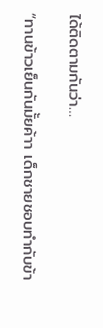ได้ติดตามกันว่า…

“ทานข้าวเย็นกันมั้ยค้าา เด็กชายชอบทำกับข้า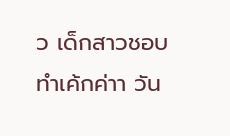ว เด็กสาวชอบทำเค้กค่าา วัน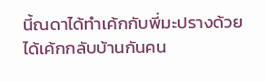นี้ณดาได้ทำเค้กกับพี่มะปรางด้วย ได้เค้กกลับบ้านกันคน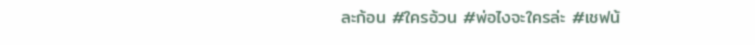ละก้อน #ใครอ้วน #พ่อไงจะใครล่ะ #เชฟน้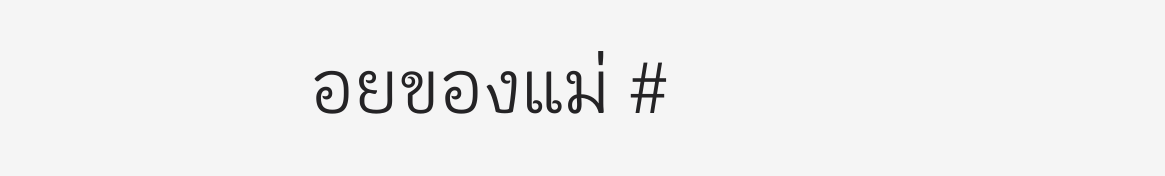อยของแม่ #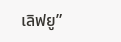เลิฟยู”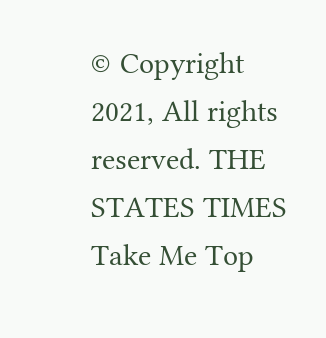© Copyright 2021, All rights reserved. THE STATES TIMES
Take Me Top